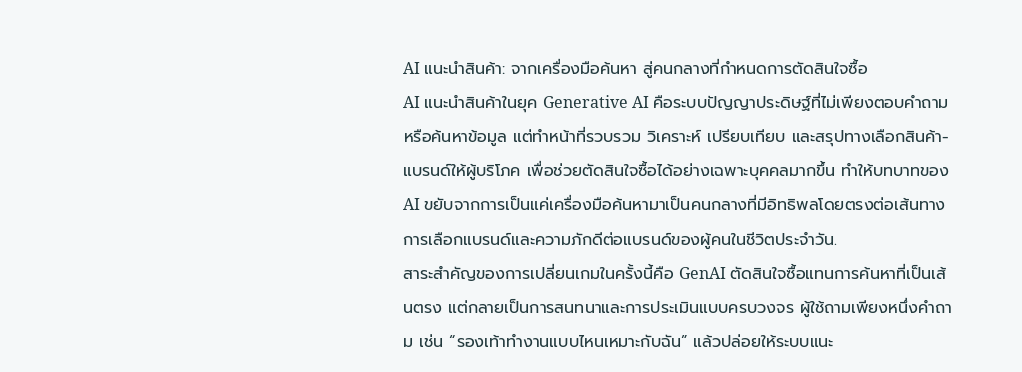AI แนะนำสินค้า: จากเครื่องมือค้นหา สู่คนกลางที่กำหนดการตัดสินใจซื้อ
AI แนะนำสินค้าในยุค Generative AI คือระบบปัญญาประดิษฐ์ที่ไม่เพียงตอบคำถามหรือค้นหาข้อมูล แต่ทำหน้าที่รวบรวม วิเคราะห์ เปรียบเทียบ และสรุปทางเลือกสินค้า-แบรนด์ให้ผู้บริโภค เพื่อช่วยตัดสินใจซื้อได้อย่างเฉพาะบุคคลมากขึ้น ทำให้บทบาทของ AI ขยับจากการเป็นแค่เครื่องมือค้นหามาเป็นคนกลางที่มีอิทธิพลโดยตรงต่อเส้นทางการเลือกแบรนด์และความภักดีต่อแบรนด์ของผู้คนในชีวิตประจำวัน.
สาระสำคัญของการเปลี่ยนเกมในครั้งนี้คือ GenAI ตัดสินใจซื้อแทนการค้นหาที่เป็นเส้นตรง แต่กลายเป็นการสนทนาและการประเมินแบบครบวงจร ผู้ใช้ถามเพียงหนึ่งคำถาม เช่น “รองเท้าทำงานแบบไหนเหมาะกับฉัน” แล้วปล่อยให้ระบบแนะ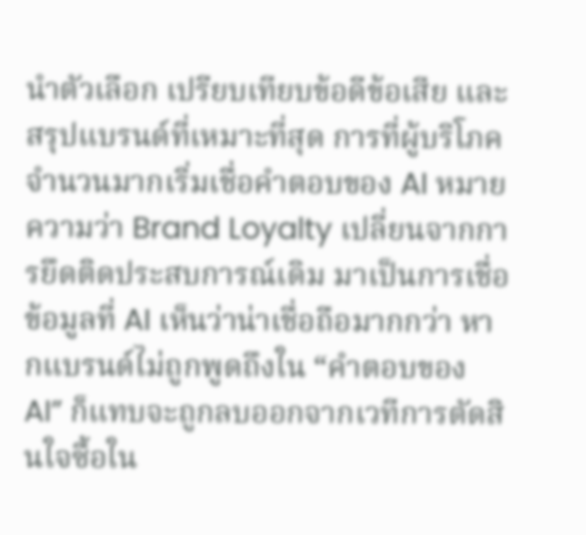นำตัวเลือก เปรียบเทียบข้อดีข้อเสีย และสรุปแบรนด์ที่เหมาะที่สุด การที่ผู้บริโภคจำนวนมากเริ่มเชื่อคำตอบของ AI หมายความว่า Brand Loyalty เปลี่ยนจากการยึดติดประสบการณ์เดิม มาเป็นการเชื่อข้อมูลที่ AI เห็นว่าน่าเชื่อถือมากกว่า หากแบรนด์ไม่ถูกพูดถึงใน “คำตอบของ AI” ก็แทบจะถูกลบออกจากเวทีการตัดสินใจซื้อใน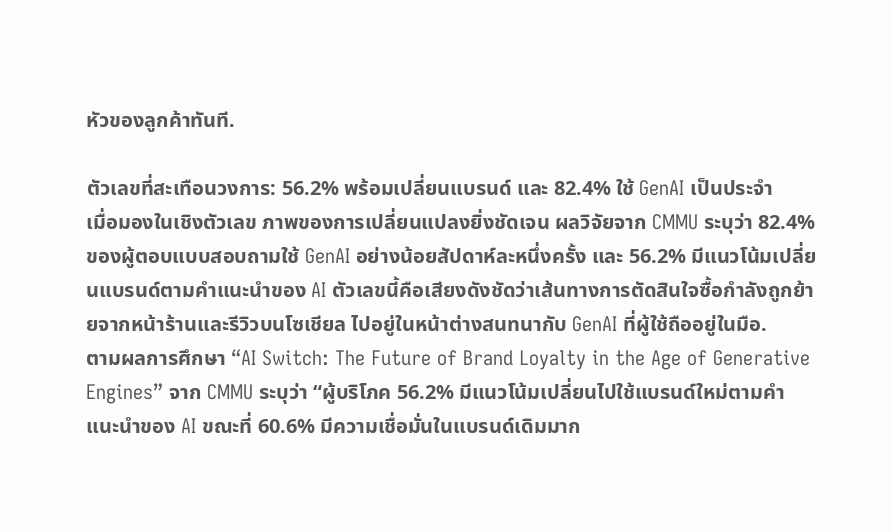หัวของลูกค้าทันที.

ตัวเลขที่สะเทือนวงการ: 56.2% พร้อมเปลี่ยนแบรนด์ และ 82.4% ใช้ GenAI เป็นประจำ
เมื่อมองในเชิงตัวเลข ภาพของการเปลี่ยนแปลงยิ่งชัดเจน ผลวิจัยจาก CMMU ระบุว่า 82.4% ของผู้ตอบแบบสอบถามใช้ GenAI อย่างน้อยสัปดาห์ละหนึ่งครั้ง และ 56.2% มีแนวโน้มเปลี่ยนแบรนด์ตามคำแนะนำของ AI ตัวเลขนี้คือเสียงดังชัดว่าเส้นทางการตัดสินใจซื้อกำลังถูกย้ายจากหน้าร้านและรีวิวบนโซเชียล ไปอยู่ในหน้าต่างสนทนากับ GenAI ที่ผู้ใช้ถืออยู่ในมือ.
ตามผลการศึกษา “AI Switch: The Future of Brand Loyalty in the Age of Generative Engines” จาก CMMU ระบุว่า “ผู้บริโภค 56.2% มีแนวโน้มเปลี่ยนไปใช้แบรนด์ใหม่ตามคำแนะนำของ AI ขณะที่ 60.6% มีความเชื่อมั่นในแบรนด์เดิมมาก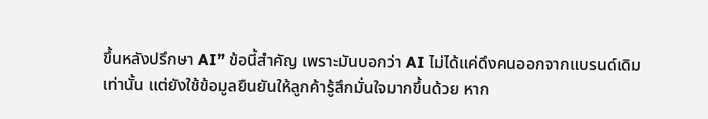ขึ้นหลังปรึกษา AI” ข้อนี้สำคัญ เพราะมันบอกว่า AI ไม่ได้แค่ดึงคนออกจากแบรนด์เดิมเท่านั้น แต่ยังใช้ข้อมูลยืนยันให้ลูกค้ารู้สึกมั่นใจมากขึ้นด้วย หาก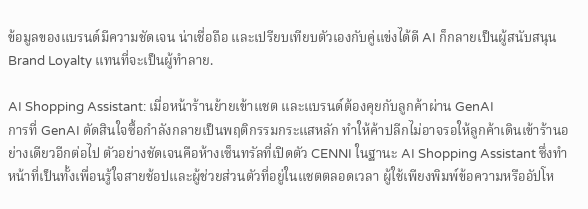ข้อมูลของแบรนด์มีความชัดเจน น่าเชื่อถือ และเปรียบเทียบตัวเองกับคู่แข่งได้ดี AI ก็กลายเป็นผู้สนับสนุน Brand Loyalty แทนที่จะเป็นผู้ทำลาย.

AI Shopping Assistant: เมื่อหน้าร้านย้ายเข้าแชต และแบรนด์ต้องคุยกับลูกค้าผ่าน GenAI
การที่ GenAI ตัดสินใจซื้อกำลังกลายเป็นพฤติกรรมกระแสหลัก ทำให้ค้าปลีกไม่อาจรอให้ลูกค้าเดินเข้าร้านอย่างเดียวอีกต่อไป ตัวอย่างชัดเจนคือห้างเซ็นทรัลที่เปิดตัว CENNI ในฐานะ AI Shopping Assistant ซึ่งทำหน้าที่เป็นทั้งเพื่อนรู้ใจสายช้อปและผู้ช่วยส่วนตัวที่อยู่ในแชตตลอดเวลา ผู้ใช้เพียงพิมพ์ข้อความหรืออัปโห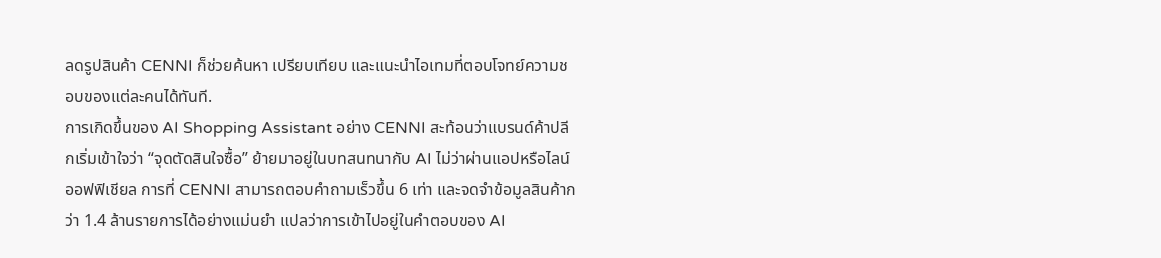ลดรูปสินค้า CENNI ก็ช่วยค้นหา เปรียบเทียบ และแนะนำไอเทมที่ตอบโจทย์ความชอบของแต่ละคนได้ทันที.
การเกิดขึ้นของ AI Shopping Assistant อย่าง CENNI สะท้อนว่าแบรนด์ค้าปลีกเริ่มเข้าใจว่า “จุดตัดสินใจซื้อ” ย้ายมาอยู่ในบทสนทนากับ AI ไม่ว่าผ่านแอปหรือไลน์ออฟฟิเชียล การที่ CENNI สามารถตอบคำถามเร็วขึ้น 6 เท่า และจดจำข้อมูลสินค้ากว่า 1.4 ล้านรายการได้อย่างแม่นยำ แปลว่าการเข้าไปอยู่ในคำตอบของ AI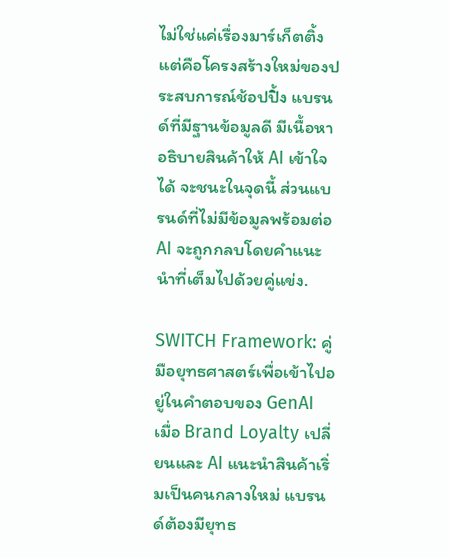ไม่ใช่แค่เรื่องมาร์เก็ตติ้ง แต่คือโครงสร้างใหม่ของประสบการณ์ช้อปปิ้ง แบรนด์ที่มีฐานข้อมูลดี มีเนื้อหาอธิบายสินค้าให้ AI เข้าใจได้ จะชนะในจุดนี้ ส่วนแบรนด์ที่ไม่มีข้อมูลพร้อมต่อ AI จะถูกกลบโดยคำแนะนำที่เต็มไปด้วยคู่แข่ง.

SWITCH Framework: คู่มือยุทธศาสตร์เพื่อเข้าไปอยู่ในคำตอบของ GenAI
เมื่อ Brand Loyalty เปลี่ยนและ AI แนะนำสินค้าเริ่มเป็นคนกลางใหม่ แบรนด์ต้องมียุทธ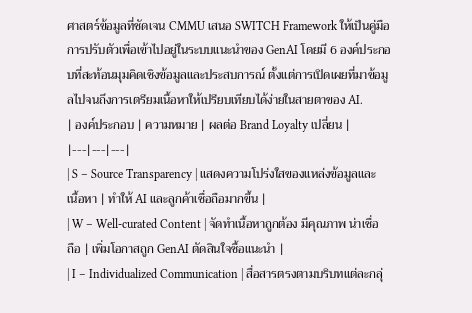ศาสตร์ข้อมูลที่ชัดเจน CMMU เสนอ SWITCH Framework ให้เป็นคู่มือการปรับตัวเพื่อเข้าไปอยู่ในระบบแนะนำของ GenAI โดยมี 6 องค์ประกอบที่สะท้อนมุมคิดเชิงข้อมูลและประสบการณ์ ตั้งแต่การเปิดเผยที่มาข้อมูลไปจนถึงการเตรียมเนื้อหาให้เปรียบเทียบได้ง่ายในสายตาของ AI.
| องค์ประกอบ | ความหมาย | ผลต่อ Brand Loyalty เปลี่ยน |
|---|---|---|
| S – Source Transparency | แสดงความโปร่งใสของแหล่งข้อมูลและเนื้อหา | ทำให้ AI และลูกค้าเชื่อถือมากขึ้น |
| W – Well-curated Content | จัดทำเนื้อหาถูกต้อง มีคุณภาพ น่าเชื่อถือ | เพิ่มโอกาสถูก GenAI ตัดสินใจซื้อแนะนำ |
| I – Individualized Communication | สื่อสารตรงตามบริบทแต่ละกลุ่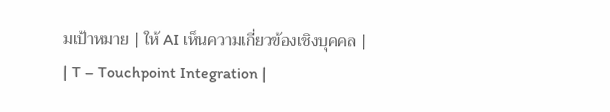มเป้าหมาย | ให้ AI เห็นความเกี่ยวข้องเชิงบุคคล |
| T – Touchpoint Integration |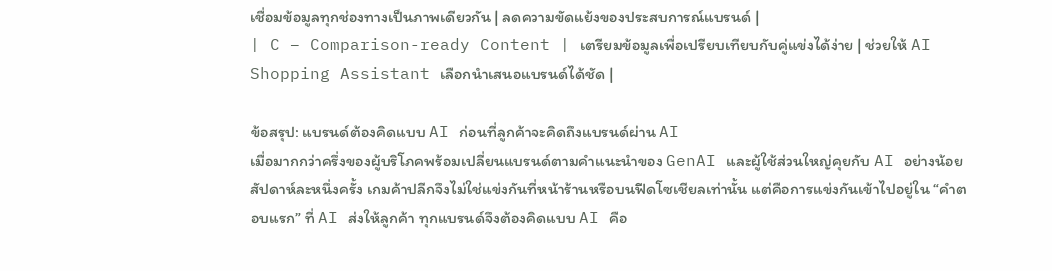เชื่อมข้อมูลทุกช่องทางเป็นภาพเดียวกัน | ลดความขัดแย้งของประสบการณ์แบรนด์ |
| C – Comparison-ready Content | เตรียมข้อมูลเพื่อเปรียบเทียบกับคู่แข่งได้ง่าย | ช่วยให้ AI Shopping Assistant เลือกนำเสนอแบรนด์ได้ชัด |

ข้อสรุป: แบรนด์ต้องคิดแบบ AI ก่อนที่ลูกค้าจะคิดถึงแบรนด์ผ่าน AI
เมื่อมากกว่าครึ่งของผู้บริโภคพร้อมเปลี่ยนแบรนด์ตามคำแนะนำของ GenAI และผู้ใช้ส่วนใหญ่คุยกับ AI อย่างน้อยสัปดาห์ละหนึ่งครั้ง เกมค้าปลีกจึงไม่ใช่แข่งกันที่หน้าร้านหรือบนฟีดโซเชียลเท่านั้น แต่คือการแข่งกันเข้าไปอยู่ใน “คำตอบแรก” ที่ AI ส่งให้ลูกค้า ทุกแบรนด์จึงต้องคิดแบบ AI คือ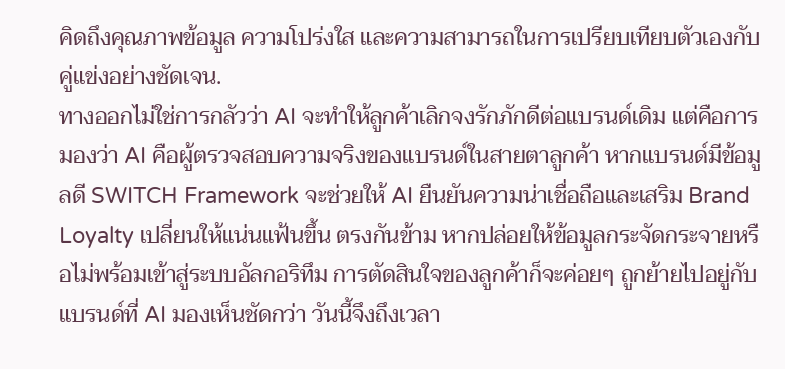คิดถึงคุณภาพข้อมูล ความโปร่งใส และความสามารถในการเปรียบเทียบตัวเองกับคู่แข่งอย่างชัดเจน.
ทางออกไม่ใช่การกลัวว่า AI จะทำให้ลูกค้าเลิกจงรักภักดีต่อแบรนด์เดิม แต่คือการมองว่า AI คือผู้ตรวจสอบความจริงของแบรนด์ในสายตาลูกค้า หากแบรนด์มีข้อมูลดี SWITCH Framework จะช่วยให้ AI ยืนยันความน่าเชื่อถือและเสริม Brand Loyalty เปลี่ยนให้แน่นแฟ้นขึ้น ตรงกันข้าม หากปล่อยให้ข้อมูลกระจัดกระจายหรือไม่พร้อมเข้าสู่ระบบอัลกอริทึม การตัดสินใจของลูกค้าก็จะค่อยๆ ถูกย้ายไปอยู่กับแบรนด์ที่ AI มองเห็นชัดกว่า วันนี้จึงถึงเวลา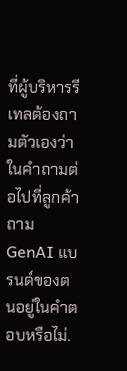ที่ผู้บริหารรีเทลต้องถามตัวเองว่า ในคำถามต่อไปที่ลูกค้าถาม GenAI แบรนด์ของตนอยู่ในคำตอบหรือไม่.